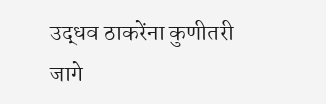उद्धव ठाकरेंना कुणीतरी जागे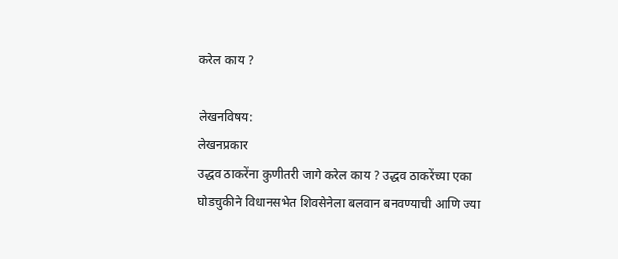करेल काय ?

लेखनविषय:
लेखनप्रकार
उद्धव ठाकरेंना कुणीतरी जागे करेल काय ? उद्धव ठाकरेंच्या एका घोडचुकीने विधानसभेत शिवसेनेला बलवान बनवण्याची आणि ज्या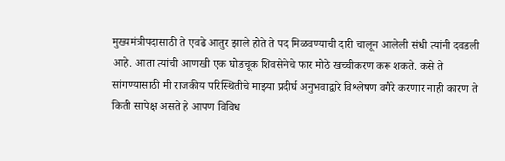मुख्यमंत्रीपदासाठी ते एवढे आतुर झाले होते ते पद मिळवण्याची दारी चालून आलेली संधी त्यांनी दवडली आहे. आता त्यांची आणखी एक घोडचूक शिवसेनेचे फार मोठे खच्चीकरण करू शकते. कसे ते सांगण्यासाठी मी राजकीय परिस्थितीचे माझ्या प्रदीर्घ अनुभवाद्वारे विश्लेषण वगैरे करणार नाही कारण ते किती सापेक्ष असते हे आपण विविध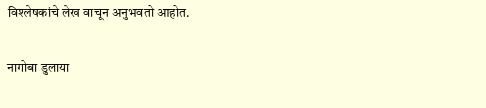विश्लेषकांचे लेख वाचून अनुभवतो आहोत.

नागोबा डुलाया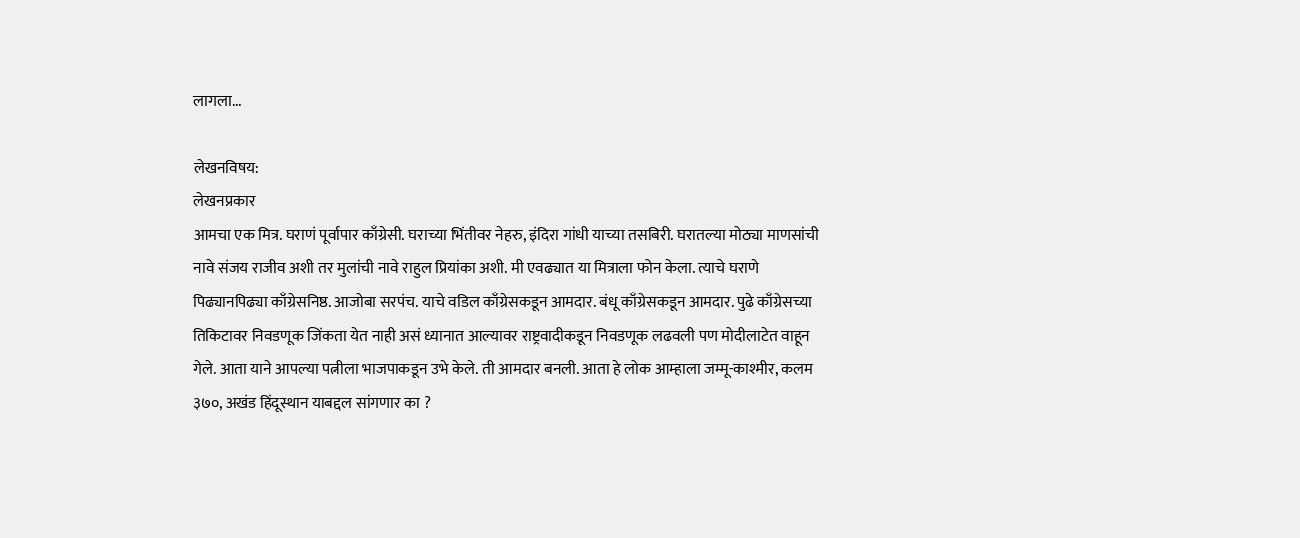लागला...

लेखनविषय:
लेखनप्रकार
आमचा एक मित्र. घराणं पूर्वापार काँग्रेसी. घराच्या भिंतीवर नेहरु, इंदिरा गांधी याच्या तसबिरी. घरातल्या मोठ्या माणसांची नावे संजय राजीव अशी तर मुलांची नावे राहुल प्रियांका अशी. मी एवढ्यात या मित्राला फोन केला. त्याचे घराणे पिढ्यानपिढ्या काँग्रेसनिष्ठ. आजोबा सरपंच. याचे वडिल काँग्रेसकडून आमदार. बंधू काँग्रेसकडून आमदार. पुढे काँग्रेसच्या तिकिटावर निवडणूक जिंकता येत नाही असं ध्यानात आल्यावर राष्ट्रवादीकडून निवडणूक लढवली पण मोदीलाटेत वाहून गेले. आता याने आपल्या पत्नीला भाजपाकडून उभे केले. ती आमदार बनली. आता हे लोक आम्हाला जम्मू-काश्मीर, कलम ३७०, अखंड हिंदूस्थान याबद्दल सांगणार का ?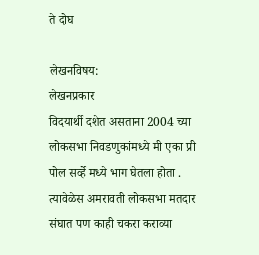ते दोघ

लेखनविषय:
लेखनप्रकार
विदयार्थी दशेत असताना 2004 च्या लोकसभा निवडणुकांमध्ये मी एका प्री पोल सर्व्हे मध्ये भाग घेतला होता . त्यावेळेस अमरावती लोकसभा मतदार संघात पण काही चकरा कराव्या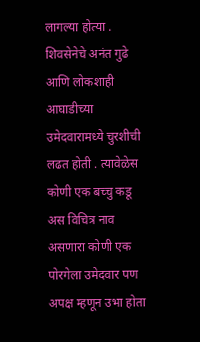लागल्या होत्या . शिवसेनेचे अनंत गुढे आणि लोकशाही आघाडीच्या उमेदवारामध्ये चुरशीची लढत होती . त्यावेळेस कोणी एक बच्चु कडू अस विचित्र नाव असणारा कोणी एक पोरगेला उमेदवार पण अपक्ष म्हणून उभा होता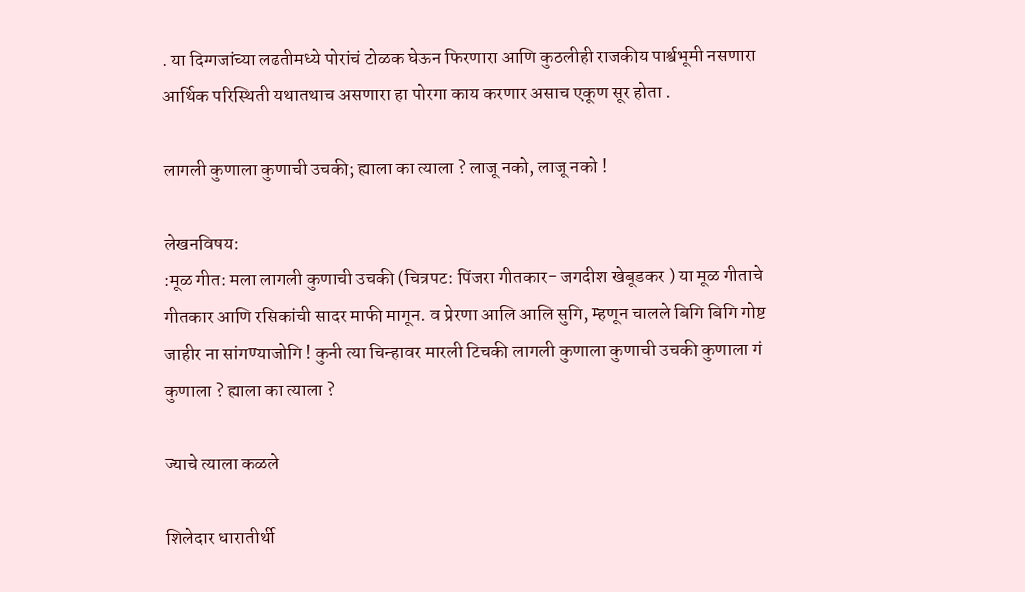. या दिग्गजांच्या लढतीमध्ये पोरांचं टोळक घेऊन फिरणारा आणि कुठलीही राजकीय पार्श्वभूमी नसणारा आर्थिक परिस्थिती यथातथाच असणारा हा पोरगा काय करणार असाच एकूण सूर होता .

लागली कुणाला कुणाची उचकी; ह्याला का त्याला ? लाजू नको, लाजू नको !

लेखनविषय:
:मूळ गीत: मला लागली कुणाची उचकी (चित्रपट: पिंजरा गीतकार- जगदीश खेबूडकर ) या मूळ गीताचे गीतकार आणि रसिकांची सादर माफी मागून. व प्रेरणा आलि आलि सुगि, म्हणून चालले बिगि बिगि गोष्ट जाहीर ना सांगण्याजोगि ! कुनी त्या चिन्हावर मारली टिचकी लागली कुणाला कुणाची उचकी कुणाला गं कुणाला ? ह्याला का त्याला ?

ज्याचे त्याला कळले

शिलेदार धारातीर्थी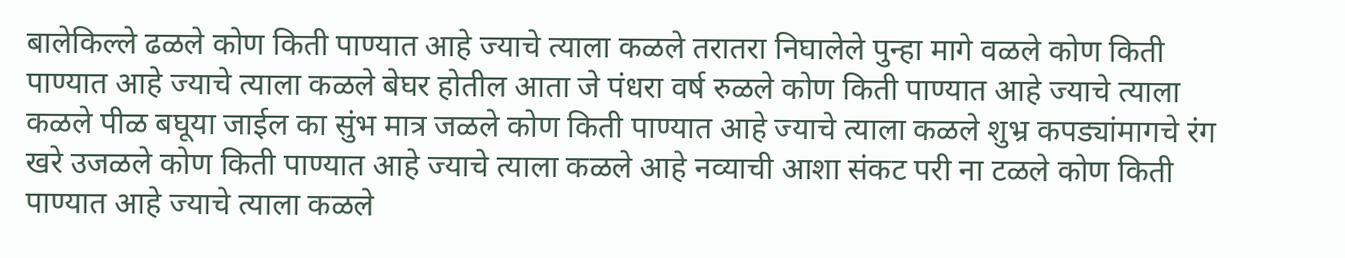बालेकिल्ले ढळले कोण किती पाण्यात आहे ज्याचे त्याला कळले तरातरा निघालेले पुन्हा मागे वळले कोण किती पाण्यात आहे ज्याचे त्याला कळले बेघर होतील आता जे पंधरा वर्ष रुळले कोण किती पाण्यात आहे ज्याचे त्याला कळले पीळ बघूया जाईल का सुंभ मात्र जळले कोण किती पाण्यात आहे ज्याचे त्याला कळले शुभ्र कपड्यांमागचे रंग खरे उजळले कोण किती पाण्यात आहे ज्याचे त्याला कळले आहे नव्याची आशा संकट परी ना टळले कोण किती पाण्यात आहे ज्याचे त्याला कळले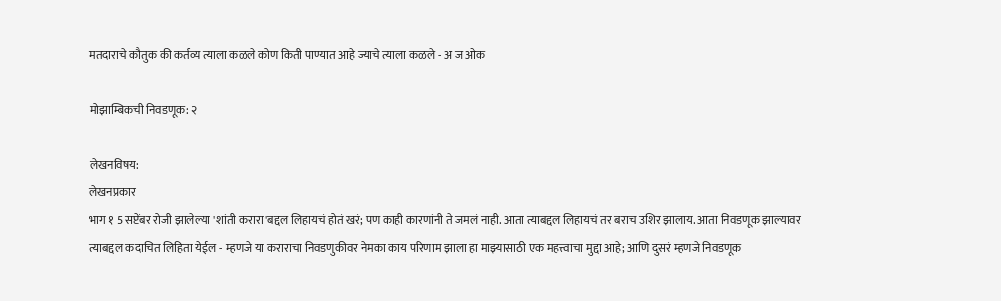मतदाराचे कौतुक की कर्तव्य त्याला कळले कोण किती पाण्यात आहे ज्याचे त्याला कळले - अ ज ओक

मोझाम्बिकची निवडणूक: २

लेखनविषय:
लेखनप्रकार
भाग १ 5 सप्टेंबर रोजी झालेल्या 'शांती करारा'बद्दल लिहायचं होतं खरं; पण काही कारणांनी ते जमलं नाही. आता त्याबद्दल लिहायचं तर बराच उशिर झालाय. आता निवडणूक झाल्यावर त्याबद्दल कदाचित लिहिता येईल - म्हणजे या कराराचा निवडणुकीवर नेमका काय परिणाम झाला हा माझ्यासाठी एक महत्त्वाचा मुद्दा आहे; आणि दुसरं म्हणजे निवडणूक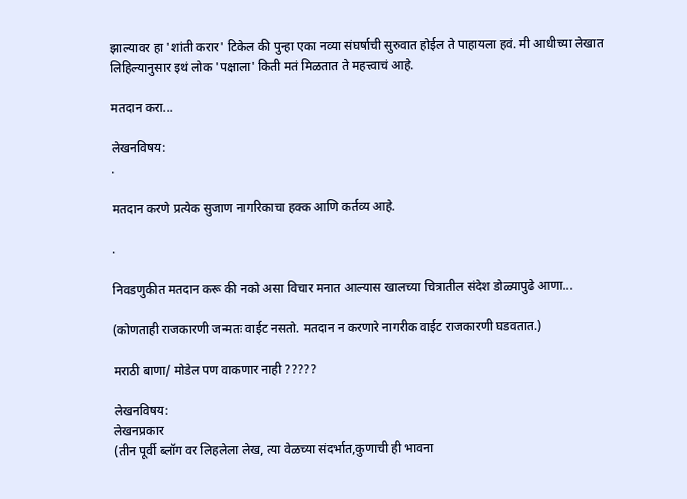झाल्यावर हा 'शांती करार' टिकेल की पुन्हा एका नव्या संघर्षाची सुरुवात होईल ते पाहायला हवं. मी आधीच्या लेखात लिहिल्यानुसार इथं लोक 'पक्षाला' किती मतं मिळतात ते महत्त्वाचं आहे.

मतदान करा...

लेखनविषय:
.

मतदान करणे प्रत्येक सुजाण नागरिकाचा हक्क आणि कर्तव्य आहे.

.

निवडणुकीत मतदान करू की नको असा विचार मनात आल्यास खालच्या चित्रातील संदेश डोळ्यापुढे आणा...

(कोणताही राजकारणी जन्मतः वाईट नसतो. मतदान न करणारे नागरीक वाईट राजकारणी घडवतात.)

मराठी बाणा/ मोडेल पण वाकणार नाही ?????

लेखनविषय:
लेखनप्रकार
(तीन पूर्वी ब्लॉग वर लिहलेला लेख, त्या वेळच्या संदर्भात,कुणाची ही भावना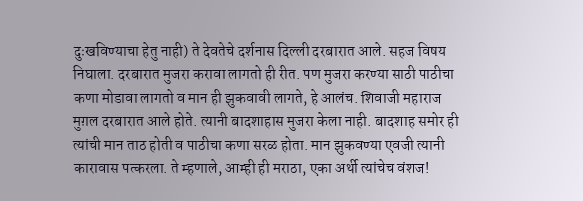दुःखविण्याचा हेतु नाही) ते देवतेचे दर्शनास दिल्ली दरबारात आले. सहज विषय निघाला. दरबारात मुजरा करावा लागतो ही रीत. पण मुजरा करण्या साठी पाठीचा कणा मोडावा लागतो व मान ही झुकवावी लागते, हे आलंच. शिवाजी महाराज मुग़ल दरबारात आले होते. त्यानी बादशाहास मुजरा केला नाही. बादशाह समोर ही त्यांची मान ताठ होती व पाठीचा कणा सरळ होता. मान झुकवण्या एवजी त्यानी कारावास पत्करला. ते म्हणाले, आम्ही ही मराठा, एका अर्थी त्यांचेच वंशज!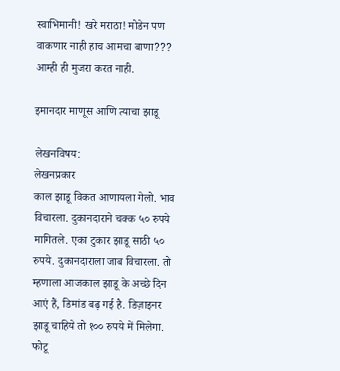स्वाभिमानी! खरे मराठा! मोडेन पण वाकणार नाही हाच आमचा बाणा??? आम्ही ही मुजरा करत नाही.

इमानदार माणूस आणि त्याचा झाडू

लेखनविषय:
लेखनप्रकार
काल झाडू विकत आणायला गेलो. भाव विचारला. दुकानदाराने चक्क ५० रुपये मागितले. एका टुकार झाडू साठी ५० रुपये. दुकानदाराला जाब विचारला. तो म्हणाला आजकाल झाडू के अच्छे दिन आएं हैं, डिमांड बढ़ गई है. डिज़ाइनर झाडू चाहिये तो १०० रुपये में मिलेगा. फोटू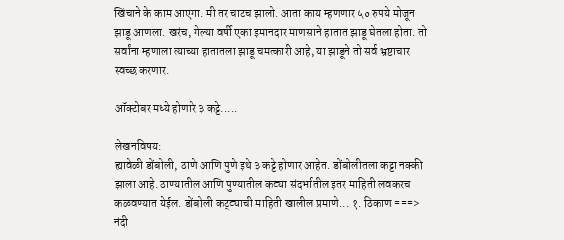खिंचाने के काम आएगा. मी तर चाटच झालो. आता काय म्हणणार ५० रुपये मोजून झाडू आणला. खरंच, गेल्या वर्षी एका इमानदार माणसाने हातात झाडू घेतला होता. तो सर्वांना म्हणाला त्याच्या हातातला झाडू चमत्कारी आहे, या झाडूने तो सर्व भ्रष्टाचार स्वच्छ करणार.

ऑक्टोबर मध्ये होणारे ३ कट्टे.....

लेखनविषय:
ह्यावेळी डोंबोली, ठाणे आणि पुणे इथे ३ कट्टे होणार आहेत. डोंबोलीतला कट्टा नक्की झाला आहे. ठाण्यातील आणि पुण्यातील कट्या संदर्भातील इतर माहिती लवकरच कळवण्यात येईल. डोंबोली कट्ट्याची माहिती खालील प्रमाणे... १. ठिकाण ===> नंदी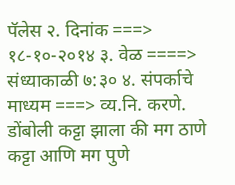पॅलेस २. दिनांक ===> १८-१०-२०१४ ३. वेळ ====> संध्याकाळी ७:३० ४. संपर्काचे माध्यम ===> व्य.नि. करणे. डोंबोली कट्टा झाला की मग ठाणे कट्टा आणि मग पुणे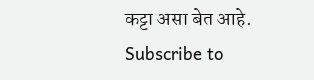कट्टा असा बेत आहे.
Subscribe to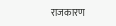राजकारण